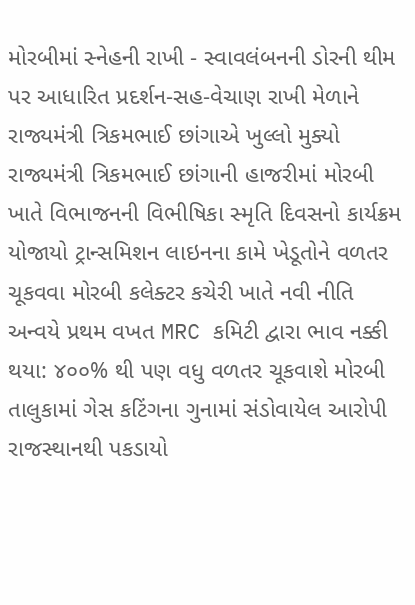મોરબીમાં સ્નેહની રાખી - સ્વાવલંબનની ડોરની થીમ પર આધારિત પ્રદર્શન-સહ-વેચાણ રાખી મેળાને રાજ્યમંત્રી ત્રિકમભાઈ છાંગાએ ખુલ્લો મુક્યો રાજ્યમંત્રી ત્રિકમભાઈ છાંગાની હાજરીમાં મોરબી ખાતે વિભાજનની વિભીષિકા સ્મૃતિ દિવસનો કાર્યક્રમ યોજાયો ટ્રાન્સમિશન લાઇનના કામે ખેડૂતોને વળતર ચૂકવવા મોરબી કલેક્ટર કચેરી ખાતે નવી નીતિ અન્વયે પ્રથમ વખત MRC કમિટી દ્વારા ભાવ નક્કી થયા: ૪૦૦% થી પણ વધુ વળતર ચૂકવાશે મોરબી તાલુકામાં ગેસ કટિંગના ગુનામાં સંડોવાયેલ આરોપી રાજસ્થાનથી પકડાયો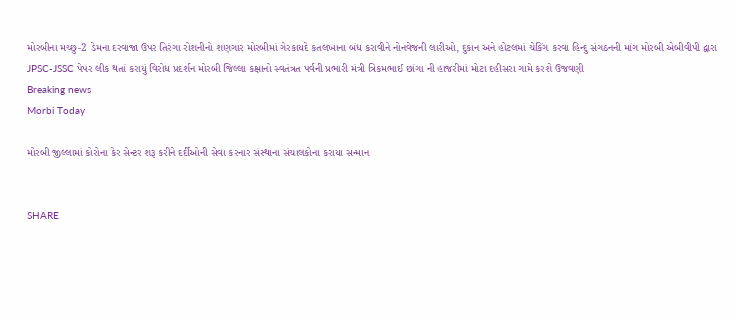મોરબીના મચ્છુ-2 ડેમના દરવાજા ઉપર તિરંગા રોશનીનો શણગાર મોરબીમાં ગેરકાયદે કતલખાના બંધ કરાવીને નોનવેજની લારીઓ, દુકાન અને હોટલમાં ચેકિંગ કરવા હિન્દુ સંગઠનની માંગ મોરબી એબીવીપી દ્વારા JPSC-JSSC પેપર લીક થતાં કરાયું વિરોધ પ્રદર્શન મોરબી જિલ્લા કક્ષાનો સ્વતંત્રત પર્વની પ્રભારી મંત્રી ત્રિકમભાઈ છાંગા ની હાજરીમાં મોટા દહીસરા ગામે કરશે ઉજવણી
Breaking news
Morbi Today

મોરબી જીલ્લામાં કોરોના કેર સેન્ટર શરૂ કરીને દર્દીઓની સેવા કરનાર સંસ્થાના સંચાલકોના કરાયા સન્માન


SHARE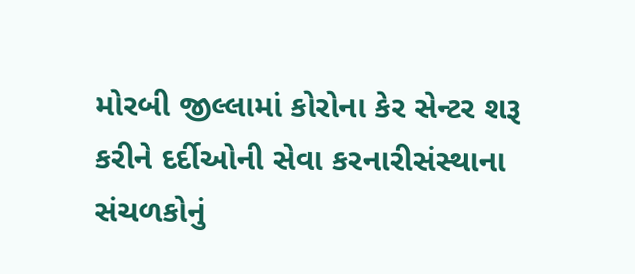મોરબી જીલ્લામાં કોરોના કેર સેન્ટર શરૂ કરીને દર્દીઓની સેવા કરનારીસંસ્થાના સંચળકોનું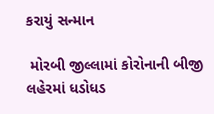કરાયું સન્માન

 મોરબી જીલ્લામાં કોરોનાની બીજી લહેરમાં ધડોધડ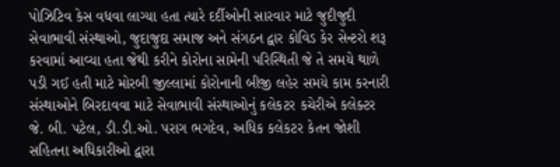પોઝિટિવ કેસ વધવા લાગ્યા હતા ત્યારે દર્દીઓની સારવાર માટે જુદીજુદી સેવાભાવી સંસ્થાઓ, જુદાજુદા સમાજ અને સંગઠન દ્વાર કોવિડ કેર સેન્ટરો શરૂ કરવામાં આવ્યા હતા જેથી કરીને કોરોના સામેની પરિસ્થિતી જે તે સમયે થાળે પડી ગઈ હતી માટે મોરબી જીલ્લામાં કોરોનાની બીજી લહેર સમયે કામ કરનારી  સંસ્થાઓને બિરદાવવા માટે સેવાભાવી સંસ્થાઓનું કલેકટર કચેરીએ કલેક્ટર જે. બી. પટેલ, ડી.ડી.ઓ. પરાગ ભગદેવ, અધિક કલેકટર કેતન જોશી સહિતના અધિકારીઓ દ્વારા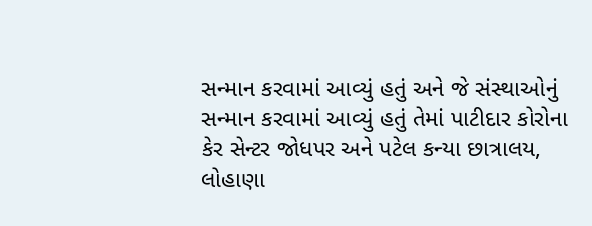સન્માન કરવામાં આવ્યું હતું અને જે સંસ્થાઓનું સન્માન કરવામાં આવ્યું હતું તેમાં પાટીદાર કોરોના કેર સેન્ટર જોધપર અને પટેલ કન્યા છાત્રાલય, લોહાણા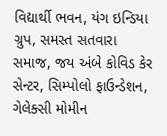વિદ્યાર્થી ભવન, યંગ ઇન્ડિયા ગ્રુપ, સમસ્ત સતવારા સમાજ, જય અંબે કોવિડ કેર સેન્ટર, સિમ્પોલો ફાઉન્ડેશન, ગેલેક્સી મોમીન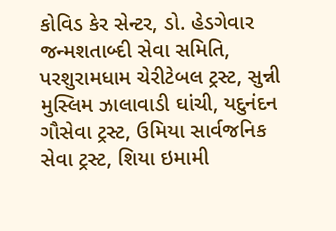કોવિડ કેર સેન્ટર, ડો. હેડગેવાર જન્મશતાબ્દી સેવા સમિતિ, પરશુરામધામ ચેરીટેબલ ટ્રસ્ટ, સુન્ની મુસ્લિમ ઝાલાવાડી ઘાંચી, યદુનંદન ગૌસેવા ટ્રસ્ટ, ઉમિયા સાર્વજનિક સેવા ટ્રસ્ટ, શિયા ઇમામી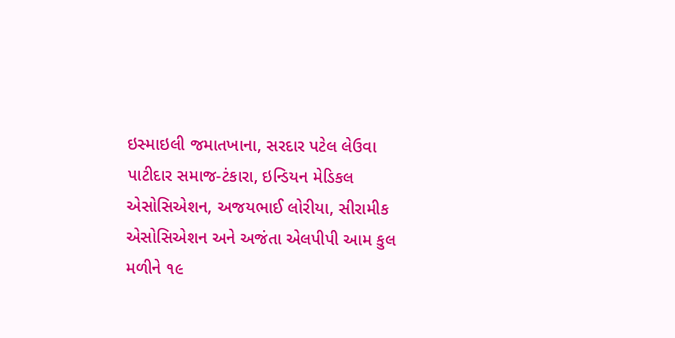ઇસ્માઇલી જમાતખાના, સરદાર પટેલ લેઉવા પાટીદાર સમાજ-ટંકારા, ઇન્ડિયન મેડિકલ એસોસિએશન, અજયભાઈ લોરીયા, સીરામીક એસોસિએશન અને અજંતા એલપીપી આમ કુલ મળીને ૧૯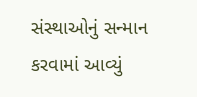સંસ્થાઓનું સન્માન કરવામાં આવ્યું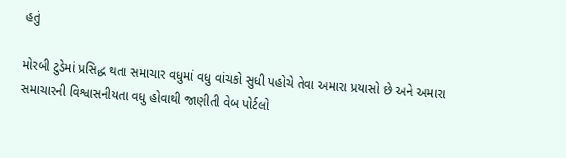હતું

મોરબી ટુડેમાં પ્રસિદ્ધ થતા સમાચાર વધુમાં વધુ વાંચકો સુધી પહોચે તેવા અમારા પ્રયાસો છે અને અમારા સમાચારની વિશ્વાસનીયતા વધુ હોવાથી જાણીતી વેબ પોર્ટલો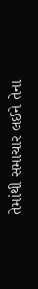તેમાંથી સમાચાર લઈને તેના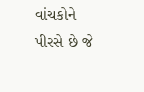વાંચકોને પીરસે છે જે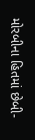મોરબીના હિતમાં છેબી-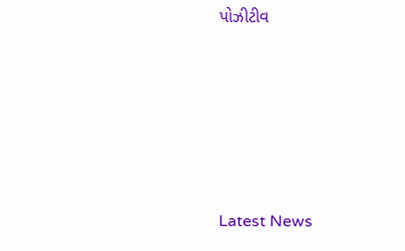પોઝીટીવ






Latest News